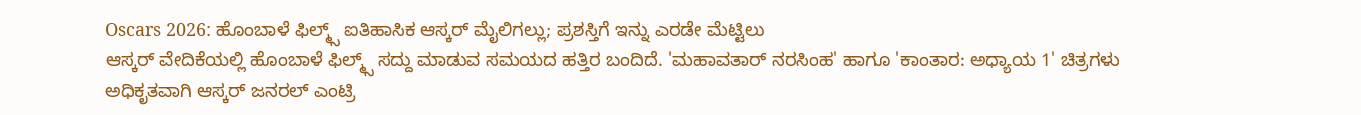Oscars 2026: ಹೊಂಬಾಳೆ ಫಿಲ್ಮ್ಸ್ ಐತಿಹಾಸಿಕ ಆಸ್ಕರ್ ಮೈಲಿಗಲ್ಲು; ಪ್ರಶಸ್ತಿಗೆ ಇನ್ನು ಎರಡೇ ಮೆಟ್ಟಿಲು
ಆಸ್ಕರ್ ವೇದಿಕೆಯಲ್ಲಿ ಹೊಂಬಾಳೆ ಫಿಲ್ಮ್ಸ್ ಸದ್ದು ಮಾಡುವ ಸಮಯದ ಹತ್ತಿರ ಬಂದಿದೆ. 'ಮಹಾವತಾರ್ ನರಸಿಂಹ' ಹಾಗೂ 'ಕಾಂತಾರ: ಅಧ್ಯಾಯ 1' ಚಿತ್ರಗಳು ಅಧಿಕೃತವಾಗಿ ಆಸ್ಕರ್ ಜನರಲ್ ಎಂಟ್ರಿ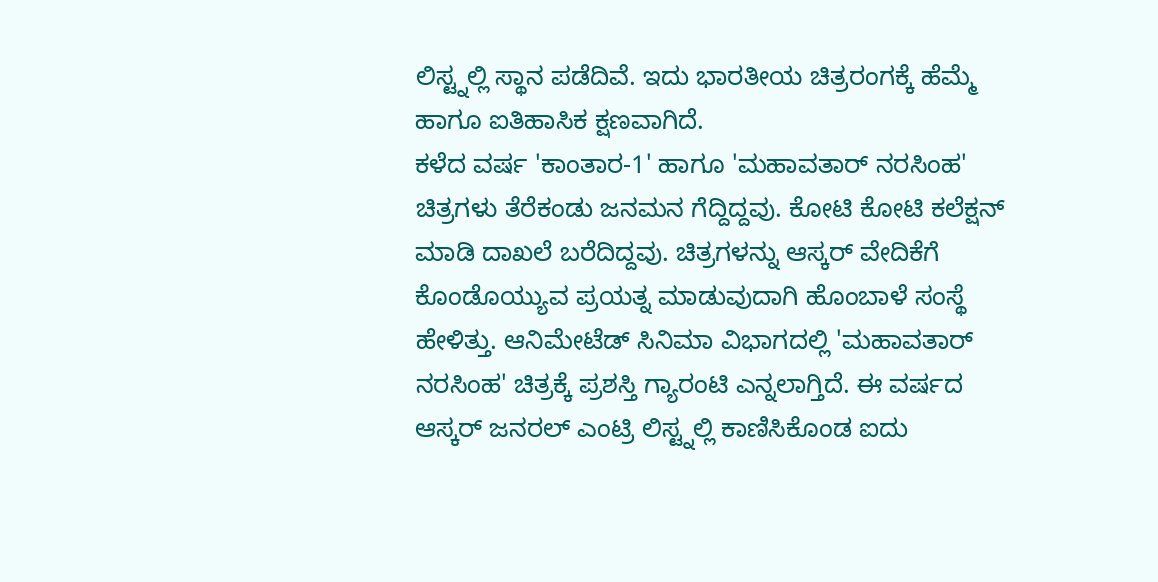ಲಿಸ್ಟ್ನಲ್ಲಿ ಸ್ಥಾನ ಪಡೆದಿವೆ. ಇದು ಭಾರತೀಯ ಚಿತ್ರರಂಗಕ್ಕೆ ಹೆಮ್ಮೆ ಹಾಗೂ ಐತಿಹಾಸಿಕ ಕ್ಷಣವಾಗಿದೆ.
ಕಳೆದ ವರ್ಷ 'ಕಾಂತಾರ-1' ಹಾಗೂ 'ಮಹಾವತಾರ್ ನರಸಿಂಹ' ಚಿತ್ರಗಳು ತೆರೆಕಂಡು ಜನಮನ ಗೆದ್ದಿದ್ದವು. ಕೋಟಿ ಕೋಟಿ ಕಲೆಕ್ಷನ್ ಮಾಡಿ ದಾಖಲೆ ಬರೆದಿದ್ದವು. ಚಿತ್ರಗಳನ್ನು ಆಸ್ಕರ್ ವೇದಿಕೆಗೆ ಕೊಂಡೊಯ್ಯುವ ಪ್ರಯತ್ನ ಮಾಡುವುದಾಗಿ ಹೊಂಬಾಳೆ ಸಂಸ್ಥೆ ಹೇಳಿತ್ತು. ಆನಿಮೇಟೆಡ್ ಸಿನಿಮಾ ವಿಭಾಗದಲ್ಲಿ 'ಮಹಾವತಾರ್ ನರಸಿಂಹ' ಚಿತ್ರಕ್ಕೆ ಪ್ರಶಸ್ತಿ ಗ್ಯಾರಂಟಿ ಎನ್ನಲಾಗ್ತಿದೆ. ಈ ವರ್ಷದ ಆಸ್ಕರ್ ಜನರಲ್ ಎಂಟ್ರಿ ಲಿಸ್ಟ್ನಲ್ಲಿ ಕಾಣಿಸಿಕೊಂಡ ಐದು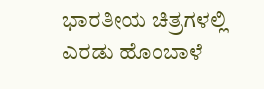ಭಾರತೀಯ ಚಿತ್ರಗಳಲ್ಲಿ ಎರಡು ಹೊಂಬಾಳೆ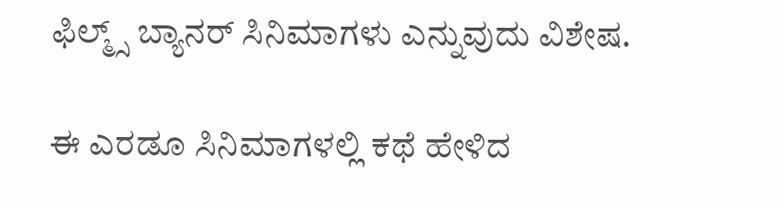ಫಿಲ್ಮ್ಸ್ ಬ್ಯಾನರ್ ಸಿನಿಮಾಗಳು ಎನ್ನುವುದು ವಿಶೇಷ.

ಈ ಎರಡೂ ಸಿನಿಮಾಗಳಲ್ಲಿ ಕಥೆ ಹೇಳಿದ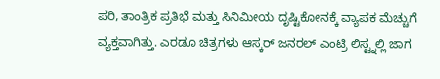ಪರಿ, ತಾಂತ್ರಿಕ ಪ್ರತಿಭೆ ಮತ್ತು ಸಿನಿಮೀಯ ದೃಷ್ಟಿಕೋನಕ್ಕೆ ವ್ಯಾಪಕ ಮೆಚ್ಚುಗೆ ವ್ಯಕ್ತವಾಗಿತ್ತು. ಎರಡೂ ಚಿತ್ರಗಳು ಆಸ್ಕರ್ ಜನರಲ್ ಎಂಟ್ರಿ ಲಿಸ್ಟ್ನಲ್ಲಿ ಜಾಗ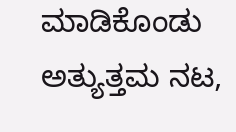ಮಾಡಿಕೊಂಡು ಅತ್ಯುತ್ತಮ ನಟ,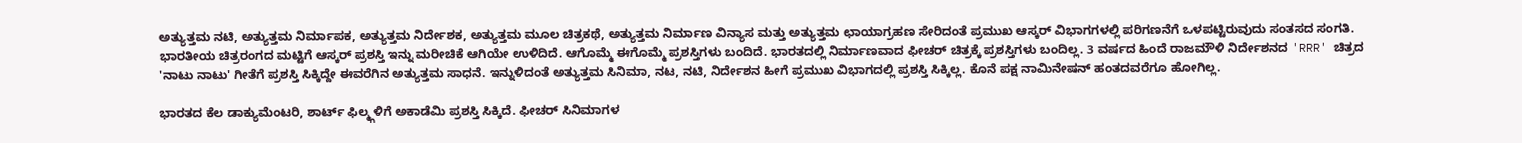ಅತ್ಯುತ್ತಮ ನಟಿ, ಅತ್ಯುತ್ತಮ ನಿರ್ಮಾಪಕ, ಅತ್ಯುತ್ತಮ ನಿರ್ದೇಶಕ, ಅತ್ಯುತ್ತಮ ಮೂಲ ಚಿತ್ರಕಥೆ, ಅತ್ಯುತ್ತಮ ನಿರ್ಮಾಣ ವಿನ್ಯಾಸ ಮತ್ತು ಅತ್ಯುತ್ತಮ ಛಾಯಾಗ್ರಹಣ ಸೇರಿದಂತೆ ಪ್ರಮುಖ ಆಸ್ಕರ್ ವಿಭಾಗಗಳಲ್ಲಿ ಪರಿಗಣನೆಗೆ ಒಳಪಟ್ಟಿರುವುದು ಸಂತಸದ ಸಂಗತಿ.
ಭಾರತೀಯ ಚಿತ್ರರಂಗದ ಮಟ್ಟಿಗೆ ಆಸ್ಕರ್ ಪ್ರಶಸ್ತಿ ಇನ್ನು ಮರೀಚಿಕೆ ಆಗಿಯೇ ಉಳಿದಿದೆ. ಆಗೊಮ್ಮೆ ಈಗೊಮ್ಮೆ ಪ್ರಶಸ್ತಿಗಳು ಬಂದಿದೆ. ಭಾರತದಲ್ಲಿ ನಿರ್ಮಾಣವಾದ ಫೀಚರ್ ಚಿತ್ರಕ್ಕೆ ಪ್ರಶಸ್ತಿಗಳು ಬಂದಿಲ್ಲ. 3 ವರ್ಷದ ಹಿಂದೆ ರಾಜಮೌಳಿ ನಿರ್ದೇಶನದ 'RRR' ಚಿತ್ರದ 'ನಾಟು ನಾಟು' ಗೀತೆಗೆ ಪ್ರಶಸ್ತಿ ಸಿಕ್ಕಿದ್ದೇ ಈವರೆಗಿನ ಅತ್ಯುತ್ತಮ ಸಾಧನೆ. ಇನ್ನುಳಿದಂತೆ ಅತ್ಯುತ್ತಮ ಸಿನಿಮಾ, ನಟ, ನಟಿ, ನಿರ್ದೇಶನ ಹೀಗೆ ಪ್ರಮುಖ ವಿಭಾಗದಲ್ಲಿ ಪ್ರಶಸ್ತಿ ಸಿಕ್ಕಿಲ್ಲ. ಕೊನೆ ಪಕ್ಷ ನಾಮಿನೇಷನ್ ಹಂತದವರೆಗೂ ಹೋಗಿಲ್ಲ.

ಭಾರತದ ಕೆಲ ಡಾಕ್ಯುಮೆಂಟರಿ, ಶಾರ್ಟ್ ಫಿಲ್ಮ್ಗಳಿಗೆ ಅಕಾಡೆಮಿ ಪ್ರಶಸ್ತಿ ಸಿಕ್ಕಿದೆ. ಫೀಚರ್ ಸಿನಿಮಾಗಳ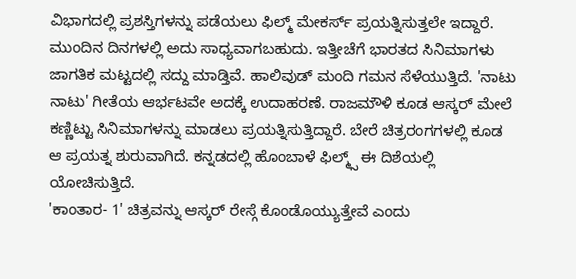ವಿಭಾಗದಲ್ಲಿ ಪ್ರಶಸ್ತಿಗಳನ್ನು ಪಡೆಯಲು ಫಿಲ್ಮ್ ಮೇಕರ್ಸ್ ಪ್ರಯತ್ನಿಸುತ್ತಲೇ ಇದ್ದಾರೆ. ಮುಂದಿನ ದಿನಗಳಲ್ಲಿ ಅದು ಸಾಧ್ಯವಾಗಬಹುದು. ಇತ್ತೀಚೆಗೆ ಭಾರತದ ಸಿನಿಮಾಗಳು ಜಾಗತಿಕ ಮಟ್ಟದಲ್ಲಿ ಸದ್ದು ಮಾಡ್ತಿವೆ. ಹಾಲಿವುಡ್ ಮಂದಿ ಗಮನ ಸೆಳೆಯುತ್ತಿದೆ. 'ನಾಟು ನಾಟು' ಗೀತೆಯ ಆರ್ಭಟವೇ ಅದಕ್ಕೆ ಉದಾಹರಣೆ. ರಾಜಮೌಳಿ ಕೂಡ ಆಸ್ಕರ್ ಮೇಲೆ ಕಣ್ಣಿಟ್ಟು ಸಿನಿಮಾಗಳನ್ನು ಮಾಡಲು ಪ್ರಯತ್ನಿಸುತ್ತಿದ್ದಾರೆ. ಬೇರೆ ಚಿತ್ರರಂಗಗಳಲ್ಲಿ ಕೂಡ ಆ ಪ್ರಯತ್ನ ಶುರುವಾಗಿದೆ. ಕನ್ನಡದಲ್ಲಿ ಹೊಂಬಾಳೆ ಫಿಲ್ಮ್ಸ್ ಈ ದಿಶೆಯಲ್ಲಿ ಯೋಚಿಸುತ್ತಿದೆ.
'ಕಾಂತಾರ- 1' ಚಿತ್ರವನ್ನು ಆಸ್ಕರ್ ರೇಸ್ಗೆ ಕೊಂಡೊಯ್ಯುತ್ತೇವೆ ಎಂದು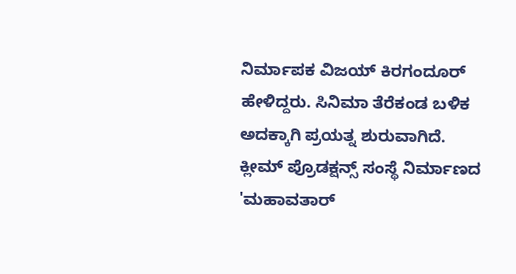ನಿರ್ಮಾಪಕ ವಿಜಯ್ ಕಿರಗಂದೂರ್ ಹೇಳಿದ್ದರು. ಸಿನಿಮಾ ತೆರೆಕಂಡ ಬಳಿಕ ಅದಕ್ಕಾಗಿ ಪ್ರಯತ್ನ ಶುರುವಾಗಿದೆ. ಕ್ಲೀಮ್ ಪ್ರೊಡಕ್ಷನ್ಸ್ ಸಂಸ್ಥೆ ನಿರ್ಮಾಣದ 'ಮಹಾವತಾರ್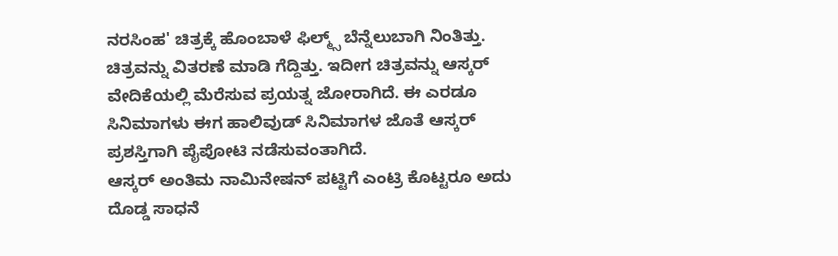ನರಸಿಂಹ' ಚಿತ್ರಕ್ಕೆ ಹೊಂಬಾಳೆ ಫಿಲ್ಮ್ಸ್ ಬೆನ್ನೆಲುಬಾಗಿ ನಿಂತಿತ್ತು. ಚಿತ್ರವನ್ನು ವಿತರಣೆ ಮಾಡಿ ಗೆದ್ದಿತ್ತು. ಇದೀಗ ಚಿತ್ರವನ್ನು ಆಸ್ಕರ್ ವೇದಿಕೆಯಲ್ಲಿ ಮೆರೆಸುವ ಪ್ರಯತ್ನ ಜೋರಾಗಿದೆ. ಈ ಎರಡೂ ಸಿನಿಮಾಗಳು ಈಗ ಹಾಲಿವುಡ್ ಸಿನಿಮಾಗಳ ಜೊತೆ ಆಸ್ಕರ್ ಪ್ರಶಸ್ತಿಗಾಗಿ ಪೈಪೋಟಿ ನಡೆಸುವಂತಾಗಿದೆ.
ಆಸ್ಕರ್ ಅಂತಿಮ ನಾಮಿನೇಷನ್ ಪಟ್ಟಿಗೆ ಎಂಟ್ರಿ ಕೊಟ್ಟರೂ ಅದು ದೊಡ್ಡ ಸಾಧನೆ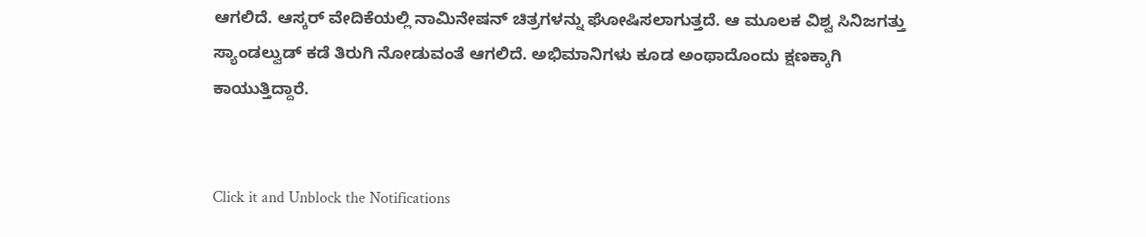ಆಗಲಿದೆ. ಆಸ್ಕರ್ ವೇದಿಕೆಯಲ್ಲಿ ನಾಮಿನೇಷನ್ ಚಿತ್ರಗಳನ್ನು ಘೋಷಿಸಲಾಗುತ್ತದೆ. ಆ ಮೂಲಕ ವಿಶ್ವ ಸಿನಿಜಗತ್ತು ಸ್ಯಾಂಡಲ್ವುಡ್ ಕಡೆ ತಿರುಗಿ ನೋಡುವಂತೆ ಆಗಲಿದೆ. ಅಭಿಮಾನಿಗಳು ಕೂಡ ಅಂಥಾದೊಂದು ಕ್ಷಣಕ್ಕಾಗಿ ಕಾಯುತ್ತಿದ್ದಾರೆ.


Click it and Unblock the Notifications